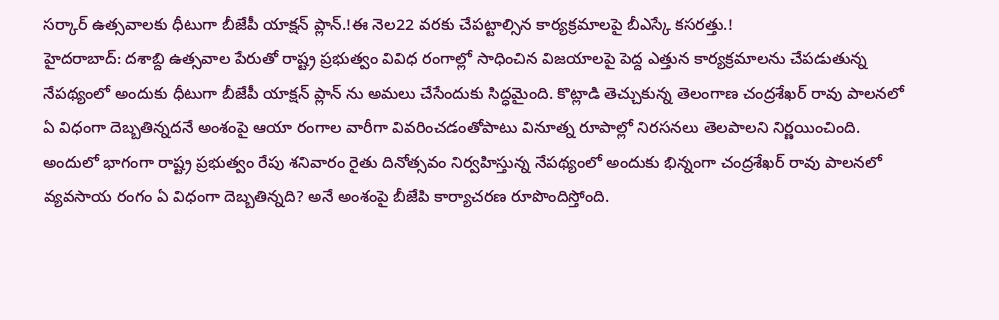సర్కార్ ఉత్సవాలకు ధీటుగా బీజేపీ యాక్షన్ ప్లాన్.!ఈ నెల22 వరకు చేపట్టాల్సిన కార్యక్రమాలపై బీఎస్కే కసరత్తు.!
హైదరాబాద్: దశాబ్ది ఉత్సవాల పేరుతో రాష్ట్ర ప్రభుత్వం వివిధ రంగాల్లో సాధించిన విజయాలపై పెద్ద ఎత్తున కార్యక్రమాలను చేపడుతున్న నేపథ్యంలో అందుకు ధీటుగా బీజేపీ యాక్షన్ ప్లాన్ ను అమలు చేసేందుకు సిద్ధమైంది. కొట్లాడి తెచ్చుకున్న తెలంగాణ చంద్రశేఖర్ రావు పాలనలో ఏ విధంగా దెబ్బతిన్నదనే అంశంపై ఆయా రంగాల వారీగా వివరించడంతోపాటు వినూత్న రూపాల్లో నిరసనలు తెలపాలని నిర్ణయించింది. అందులో భాగంగా రాష్ట్ర ప్రభుత్వం రేపు శనివారం రైతు దినోత్సవం నిర్వహిస్తున్న నేపథ్యంలో అందుకు భిన్నంగా చంద్రశేఖర్ రావు పాలనలో వ్యవసాయ రంగం ఏ విధంగా దెబ్బతిన్నది? అనే అంశంపై బీజేపి కార్యాచరణ రూపొందిస్తోంది.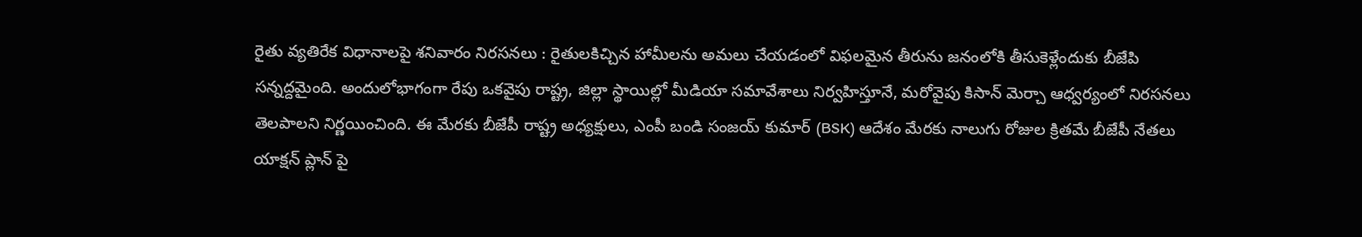రైతు వ్యతిరేక విధానాలపై శనివారం నిరసనలు : రైతులకిచ్చిన హామీలను అమలు చేయడంలో విఫలమైన తీరును జనంలోకి తీసుకెళ్లేందుకు బీజేపి సన్నద్దమైంది. అందులోభాగంగా రేపు ఒకవైపు రాష్ట్ర, జిల్లా స్థాయిల్లో మీడియా సమావేశాలు నిర్వహిస్తూనే, మరోవైపు కిసాన్ మెర్చా ఆధ్వర్యంలో నిరసనలు తెలపాలని నిర్ణయించింది. ఈ మేరకు బీజేపీ రాష్ట్ర అధ్యక్షులు, ఎంపీ బండి సంజయ్ కుమార్ (BSK) ఆదేశం మేరకు నాలుగు రోజుల క్రితమే బీజేపీ నేతలు యాక్షన్ ప్లాన్ పై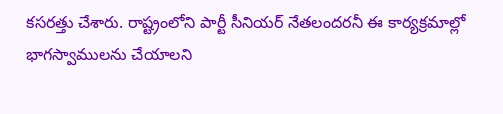కసరత్తు చేశారు. రాష్ట్రంలోని పార్టీ సీనియర్ నేతలందరనీ ఈ కార్యక్రమాల్లో భాగస్వాములను చేయాలని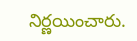నిర్ణయించారు.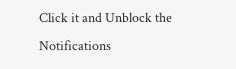Click it and Unblock the Notifications